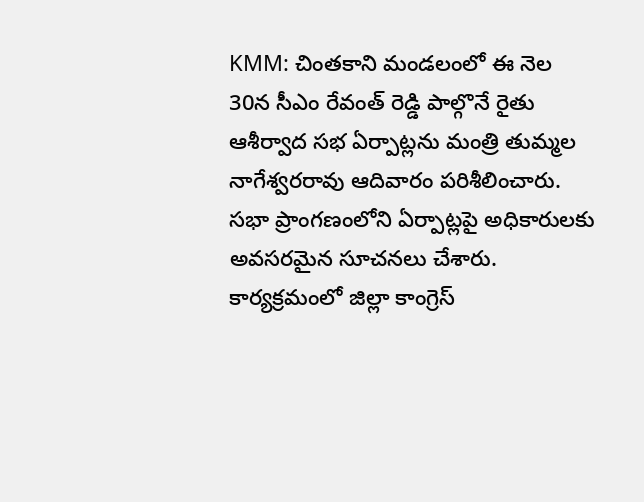KMM: చింతకాని మండలంలో ఈ నెల 30న సీఎం రేవంత్ రెడ్డి పాల్గొనే రైతు ఆశీర్వాద సభ ఏర్పాట్లను మంత్రి తుమ్మల నాగేశ్వరరావు ఆదివారం పరిశీలించారు. సభా ప్రాంగణంలోని ఏర్పాట్లపై అధికారులకు అవసరమైన సూచనలు చేశారు. కార్యక్రమంలో జిల్లా కాంగ్రెస్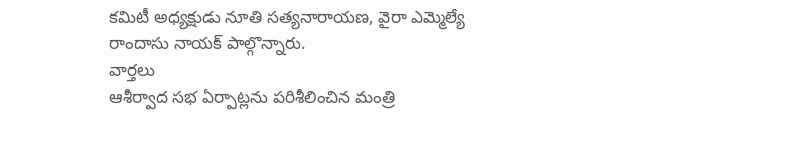కమిటీ అధ్యక్షుడు నూతి సత్యనారాయణ, వైరా ఎమ్మెల్యే రాందాసు నాయక్ పాల్గొన్నారు.
వార్తలు
ఆశీర్వాద సభ ఏర్పాట్లను పరిశీలించిన మంత్రి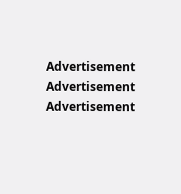Advertisement
Advertisement
Advertisement